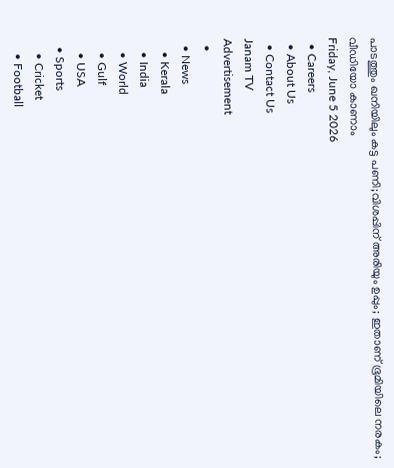പാടത്തും ഖനിയിലും കട്ട പണി;വിശപ്പിന് അരിയും ഉപ്പും; ഇതാണ് ഭൂമിയിലെ നരകം; വീഡിയോ കാണാം
Friday, June 5 2026
  • Careers
  • About Us
  • Contact Us
Janam TV
Advertisement
  •
  • News
    • Kerala
    • India
    • World
    • Gulf
    • USA
  • Sports
    • Cricket
    • Football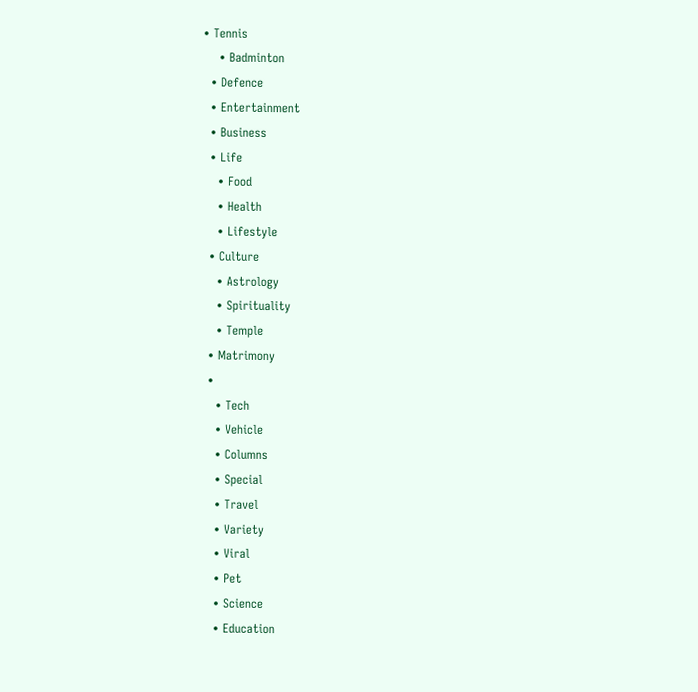• Tennis
    • Badminton
  • Defence
  • Entertainment
  • Business
  • Life
    • Food
    • Health
    • Lifestyle
  • Culture
    • Astrology
    • Spirituality
    • Temple
  • Matrimony
  •
    • Tech
    • Vehicle
    • Columns
    • Special
    • Travel
    • Variety
    • Viral
    • Pet
    • Science
    • Education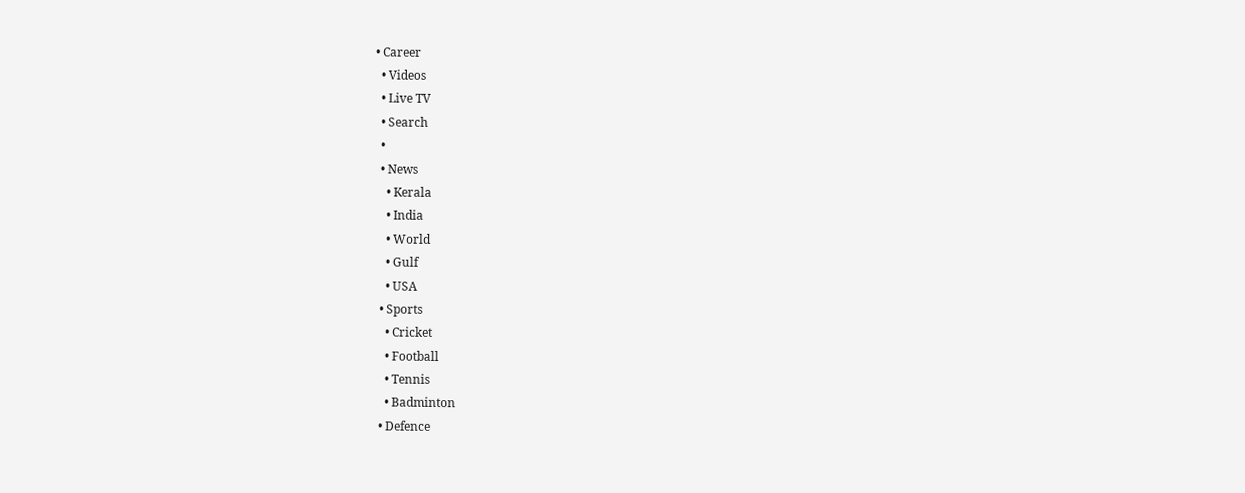• Career
  • Videos
  • Live TV
  • Search
  •
  • News
    • Kerala
    • India
    • World
    • Gulf
    • USA
  • Sports
    • Cricket
    • Football
    • Tennis
    • Badminton
  • Defence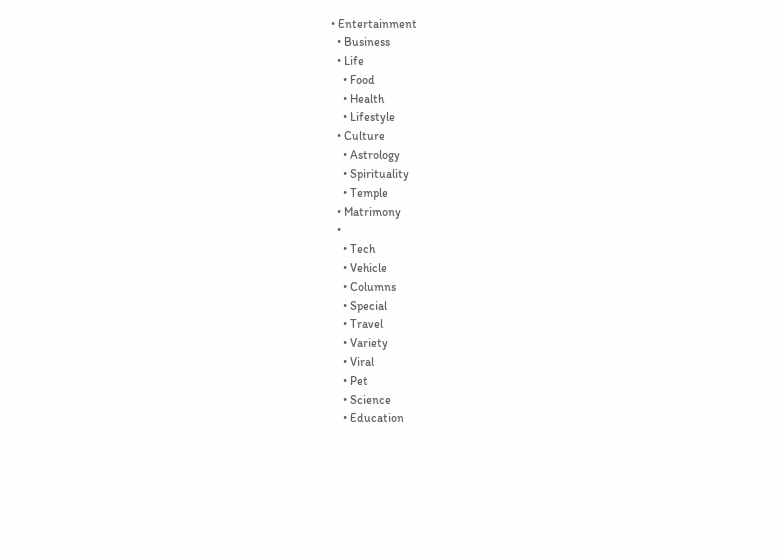• Entertainment
  • Business
  • Life
    • Food
    • Health
    • Lifestyle
  • Culture
    • Astrology
    • Spirituality
    • Temple
  • Matrimony
  •
    • Tech
    • Vehicle
    • Columns
    • Special
    • Travel
    • Variety
    • Viral
    • Pet
    • Science
    • Education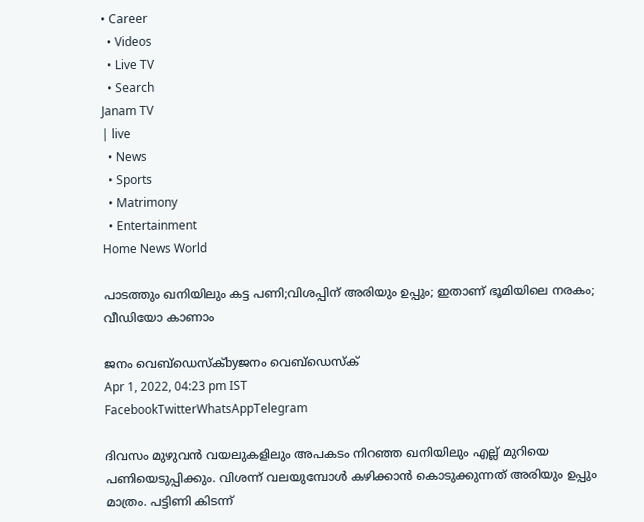• Career
  • Videos
  • Live TV
  • Search
Janam TV
| live
  • News
  • Sports
  • Matrimony
  • Entertainment
Home News World

പാടത്തും ഖനിയിലും കട്ട പണി;വിശപ്പിന് അരിയും ഉപ്പും; ഇതാണ് ഭൂമിയിലെ നരകം; വീഡിയോ കാണാം

ജനം വെബ്‌ഡെസ്ക്byജനം വെബ്‌ഡെസ്ക്
Apr 1, 2022, 04:23 pm IST
FacebookTwitterWhatsAppTelegram

ദിവസം മുഴുവൻ വയലുകളിലും അപകടം നിറഞ്ഞ ഖനിയിലും എല്ല് മുറിയെ പണിയെടുപ്പിക്കും. വിശന്ന് വലയുമ്പോൾ കഴിക്കാൻ കൊടുക്കുന്നത് അരിയും ഉപ്പും മാത്രം. പട്ടിണി കിടന്ന്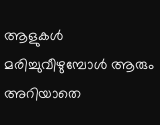ആളുകൾ മരിച്ചുവീഴുമ്പോൾ ആരും അറിയാതെ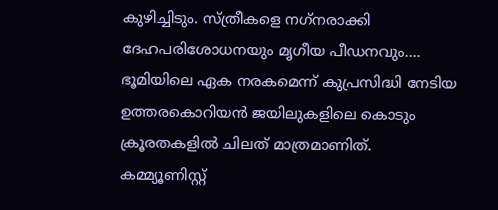കുഴിച്ചിടും. സ്ത്രീകളെ നഗ്‌നരാക്കി ദേഹപരിശോധനയും മൃഗീയ പീഡനവും…. ഭൂമിയിലെ ഏക നരകമെന്ന് കുപ്രസിദ്ധി നേടിയ ഉത്തരകൊറിയൻ ജയിലുകളിലെ കൊടും ക്രൂരതകളിൽ ചിലത് മാത്രമാണിത്. കമ്മ്യൂണിസ്റ്റ്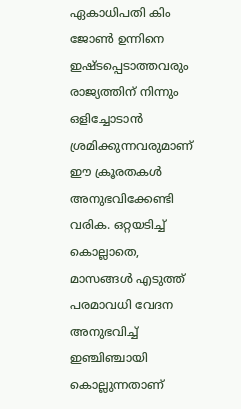ഏകാധിപതി കിം ജോൺ ഉന്നിനെ ഇഷ്ടപ്പെടാത്തവരും രാജ്യത്തിന് നിന്നും ഒളിച്ചോടാൻ ശ്രമിക്കുന്നവരുമാണ് ഈ ക്രൂരതകൾ അനുഭവിക്കേണ്ടി വരിക. ഒറ്റയടിച്ച് കൊല്ലാതെ, മാസങ്ങൾ എടുത്ത് പരമാവധി വേദന അനുഭവിച്ച് ഇഞ്ചിഞ്ചായി കൊല്ലുന്നതാണ്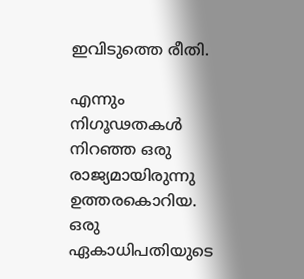ഇവിടുത്തെ രീതി.

എന്നും നിഗൂഢതകൾ നിറഞ്ഞ ഒരു രാജ്യമായിരുന്നു ഉത്തരകൊറിയ. ഒരു ഏകാധിപതിയുടെ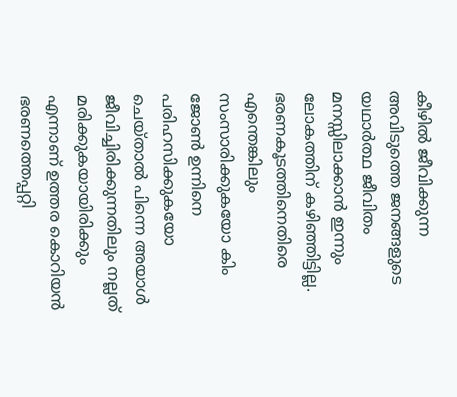കീഴിൽ ജീവിക്കുന്ന അവിടുത്തെ ജനങ്ങളുടെ യഥാർത്ഥ ജീവിതം മനസ്സിലാക്കാൻ ഇന്നും ലോകത്തിന് കഴിഞ്ഞിട്ടില്ല. ഭരണകൂടത്തിനെതിരെ എന്തെങ്കിലും സംസാരിക്കുകയോ കിം ജോൺ ഉന്നിനെ പരിഹസിക്കുകയോ ചെയ്താൽ പിന്നെ അയാൾ ജീവിച്ചിരിക്കുന്നതിലും നല്ലത് മരിക്കുകയായിരിക്കും എന്നാണ് ഉത്തര കൊറിയൻ ഭരണത്തെപ്പറ്റി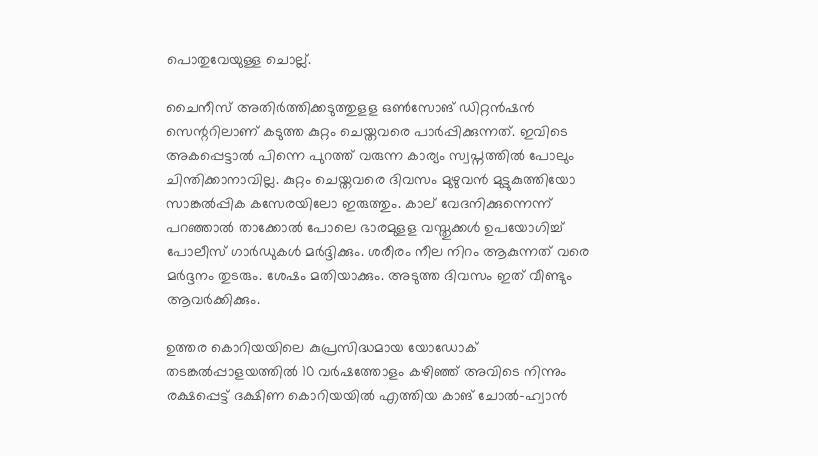പൊതുവേയുള്ള ചൊല്ല്.

ചൈനീസ് അതിർത്തിക്കടുത്തുളള ഒൺസോങ് ഡിറ്റൻഷൻ സെന്ററിലാണ് കടുത്ത കുറ്റം ചെയ്തവരെ പാർപ്പിക്കുന്നത്. ഇവിടെ അകപ്പെട്ടാൽ പിന്നെ പുറത്ത് വരുന്ന കാര്യം സ്വപ്നത്തിൽ പോലും ചിന്തിക്കാനാവില്ല. കുറ്റം ചെയ്തവരെ ദിവസം മുഴുവൻ മുട്ടുകുത്തിയോ സാങ്കൽപ്പിക കസേരയിലോ ഇരുത്തും. കാല് വേദനിക്കുന്നെന്ന് പറഞ്ഞാൽ താക്കോൽ പോലെ ഭാരമുളള വസ്തുക്കൾ ഉപയോഗിച്ച് പോലീസ് ഗാർഡുകൾ മർദ്ദിക്കും. ശരീരം നീല നിറം ആകുന്നത് വരെ മർദ്ദനം തുടരും. ശേഷം മതിയാക്കും. അടുത്ത ദിവസം ഇത് വീണ്ടും ആവർക്കിക്കും.

ഉത്തര കൊറിയയിലെ കുപ്രസിദ്ധമായ യോഡോക് തടങ്കൽപ്പാളയത്തിൽ 10 വർഷത്തോളം കഴിഞ്ഞ് അവിടെ നിന്നും രക്ഷപ്പെട്ട് ദക്ഷിണ കൊറിയയിൽ എത്തിയ കാങ് ചോൽ-ഹ്വാൻ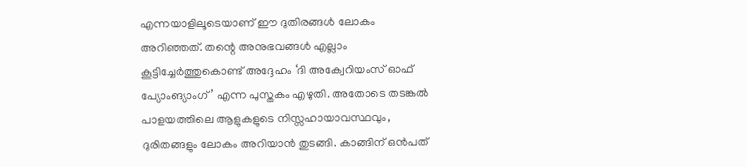എന്നയാളിലൂടെയാണ് ഈ ദുതിരങ്ങൾ ലോകം അറിഞ്ഞത്. തന്റെ അനുഭവങ്ങൾ എല്ലാം കൂട്ടിച്ചേർത്തുകൊണ്ട് അദ്ദേഹം ‘ദി അക്വേറിയംസ് ഓഫ് പ്യോംങ്യാംഗ്’ എന്ന പുസ്തകം എഴുതി. അതോടെ തടങ്കൽ പാളയത്തിലെ ആളുകളുടെ നിസ്സഹായാവസ്ഥവും, ദുരിതങ്ങളും ലോകം അറിയാൻ തുടങ്ങി. കാങ്ങിന് ഒൻപത്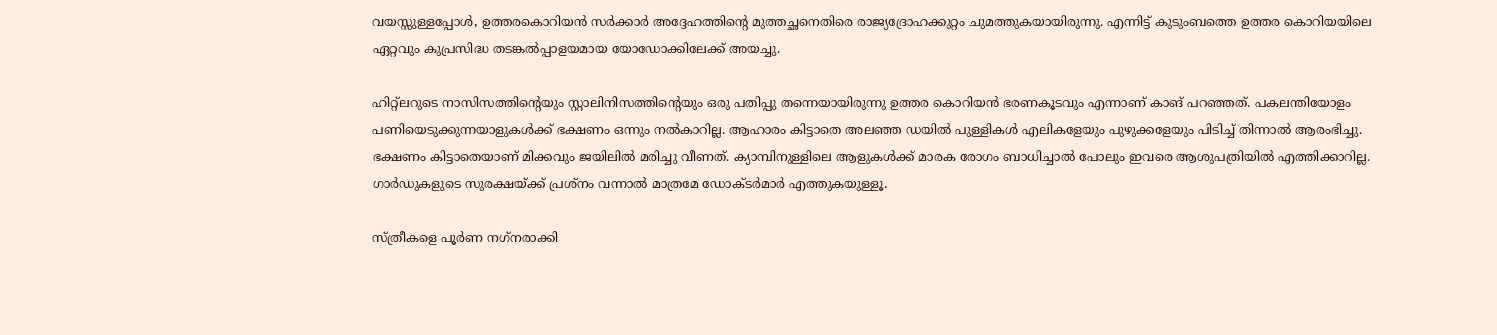വയസ്സുള്ളപ്പോൾ, ഉത്തരകൊറിയൻ സർക്കാർ അദ്ദേഹത്തിന്റെ മുത്തച്ഛനെതിരെ രാജ്യദ്രോഹക്കുറ്റം ചുമത്തുകയായിരുന്നു. എന്നിട്ട് കുടുംബത്തെ ഉത്തര കൊറിയയിലെ ഏറ്റവും കുപ്രസിദ്ധ തടങ്കൽപ്പാളയമായ യോഡോക്കിലേക്ക് അയച്ചു.

ഹിറ്റ്‌ലറുടെ നാസിസത്തിന്റെയും സ്റ്റാലിനിസത്തിന്റെയും ഒരു പതിപ്പു തന്നെയായിരുന്നു ഉത്തര കൊറിയൻ ഭരണകൂടവും എന്നാണ് കാങ് പറഞ്ഞത്. പകലന്തിയോളം പണിയെടുക്കുന്നയാളുകൾക്ക് ഭക്ഷണം ഒന്നും നൽകാറില്ല. ആഹാരം കിട്ടാതെ അലഞ്ഞ ഡയിൽ പുള്ളികൾ എലികളേയും പുഴുക്കളേയും പിടിച്ച് തിന്നാൽ ആരംഭിച്ചു. ഭക്ഷണം കിട്ടാതെയാണ് മിക്കവും ജയിലിൽ മരിച്ചു വീണത്. ക്യാമ്പിനുള്ളിലെ ആളുകൾക്ക് മാരക രോഗം ബാധിച്ചാൽ പോലും ഇവരെ ആശുപത്രിയിൽ എത്തിക്കാറില്ല. ഗാർഡുകളുടെ സുരക്ഷയ്‌ക്ക് പ്രശ്നം വന്നാൽ മാത്രമേ ഡോക്ടർമാർ എത്തുകയുള്ളൂ.

സ്ത്രീകളെ പൂർണ നഗ്‌നരാക്കി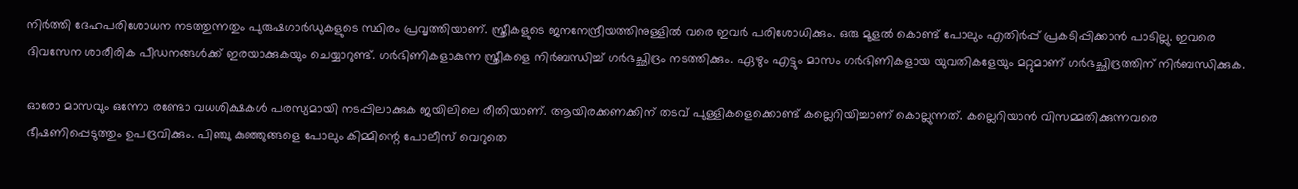നിർത്തി ദേഹപരിശോധന നടത്തുന്നതും പുരുഷഗാർഡുകളുടെ സ്ഥിരം പ്രവൃത്തിയാണ്. സ്ത്രീകളുടെ ജനനേന്ദ്രീയത്തിനുള്ളിൽ വരെ ഇവർ പരിശോധിക്കും. ഒരു മൂളൽ കൊണ്ട് പോലും എതിർപ്പ് പ്രകടിപ്പിക്കാൻ പാടില്ലു. ഇവരെ ദിവസേന ശാരീരിക പീഡനങ്ങൾക്ക് ഇരയാക്കുകയും ചെയ്യാറുണ്ട്. ഗർഭിണികളാകുന്ന സ്ത്രീകളെ നിർബന്ധിച്ച് ഗർഭച്ഛിദ്രം നടത്തിക്കും. ഏഴും എട്ടും മാസം ഗർഭിണികളായ യുവതികളേയും മറ്റുമാണ് ഗർഭച്ഛിദ്രത്തിന് നിർബന്ധിക്കുക.

ഓരോ മാസവും ഒന്നോ രണ്ടോ വധശിക്ഷകൾ പരസ്യമായി നടപ്പിലാക്കുക ജയിലിലെ രീതിയാണ്. ആയിരക്കണക്കിന് തടവ് പുള്ളികളെക്കൊണ്ട് കല്ലെറിയിച്ചാണ് കൊല്ലുന്നത്. കല്ലെറിയാൻ വിസമ്മതിക്കുന്നവരെ ഭീഷണിപ്പെടുത്തും ഉപദ്രവിക്കും. പിഞ്ചു കുഞ്ഞുങ്ങളെ പോലും കിമ്മിന്റെ പോലീസ് വെറുതെ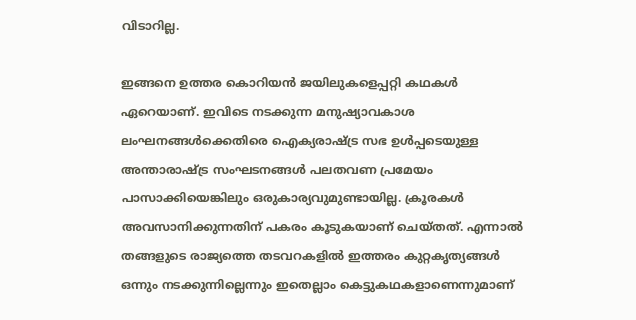വിടാറില്ല.

ഇങ്ങനെ ഉത്തര കൊറിയൻ ജയിലുകളെപ്പറ്റി കഥകൾ ഏറെയാണ്. ഇവിടെ നടക്കുന്ന മനുഷ്യാവകാശ ലംഘനങ്ങൾക്കെതിരെ ഐക്യരാഷ്‌ട്ര സഭ ഉൾപ്പടെയുള്ള അന്താരാഷ്‌ട്ര സംഘടനങ്ങൾ പലതവണ പ്രമേയം പാസാക്കിയെങ്കിലും ഒരുകാര്യവുമുണ്ടായില്ല. ക്രൂരകൾ അവസാനിക്കുന്നതിന് പകരം കൂടുകയാണ് ചെയ്തത്. എന്നാൽ തങ്ങളുടെ രാജ്യത്തെ തടവറകളിൽ ഇത്തരം കുറ്റകൃത്യങ്ങൾ ഒന്നും നടക്കുന്നില്ലെന്നും ഇതെല്ലാം കെട്ടുകഥകളാണെന്നുമാണ്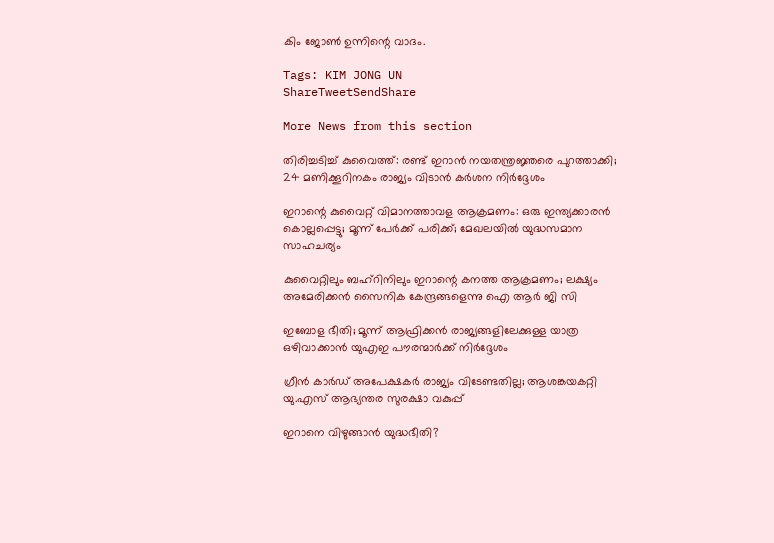കിം ജോൺ ഉന്നിന്റെ വാദം.

Tags: KIM JONG UN
ShareTweetSendShare

More News from this section

തിരിച്ചടിച്ച് കുവൈത്ത്: രണ്ട് ഇറാന്‍ നയതന്ത്രജ്ഞരെ പുറത്താക്കി; 24 മണിക്കൂറിനകം രാജ്യം വിടാന്‍ കര്‍ശന നിര്‍ദ്ദേശം

ഇറാന്റെ കുവൈറ്റ് വിമാനത്താവള ആക്രമണം: ഒരു ഇന്ത്യക്കാരന്‍ കൊല്ലപ്പെട്ടു; മൂന്ന് പേര്‍ക്ക് പരിക്ക്; മേഖലയില്‍ യുദ്ധസമാന സാഹചര്യം

കുവൈറ്റിലും ബഹ്‌റിനിലും ഇറാന്റെ കനത്ത ആക്രമണം; ലക്ഷ്യം അമേരിക്കൻ സൈനിക കേന്ദ്രങ്ങളെന്നു ഐ ആർ ജി സി

ഇബോള ഭീതി; മൂന്ന് ആഫ്രിക്കന്‍ രാജ്യങ്ങളിലേക്കുള്ള യാത്ര ഒഴിവാക്കാന്‍ യുഎഇ പൗരന്മാര്‍ക്ക് നിര്‍ദ്ദേശം

ഗ്രീന്‍ കാര്‍ഡ് അപേക്ഷകര്‍ രാജ്യം വിടേണ്ടതില്ല; ആശങ്കയകറ്റി യു.എസ് ആഭ്യന്തര സുരക്ഷാ വകുപ്പ്

ഇറാനെ വിഴുങ്ങാൻ യുദ്ധഭീതി?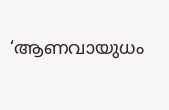‘ആണവായുധം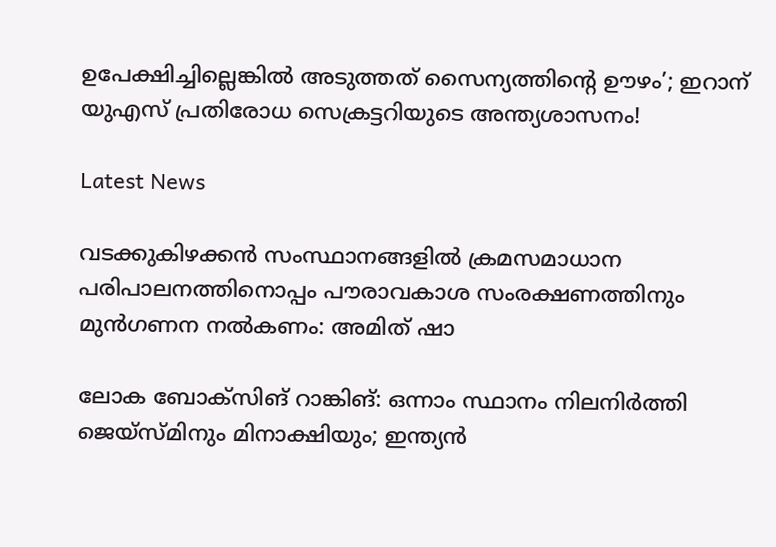ഉപേക്ഷിച്ചില്ലെങ്കിൽ അടുത്തത് സൈന്യത്തിന്റെ ഊഴം’; ഇറാന് യുഎസ് പ്രതിരോധ സെക്രട്ടറിയുടെ അന്ത്യശാസനം!

Latest News

വടക്കുകിഴക്കന്‍ സംസ്ഥാനങ്ങളില്‍ ക്രമസമാധാന പരിപാലനത്തിനൊപ്പം പൗരാവകാശ സംരക്ഷണത്തിനും മുന്‍ഗണന നല്‍കണം: അമിത് ഷാ

ലോക ബോക്‌സിങ് റാങ്കിങ്: ഒന്നാം സ്ഥാനം നിലനിര്‍ത്തി ജെയ്‌സ്മിനും മിനാക്ഷിയും; ഇന്ത്യന്‍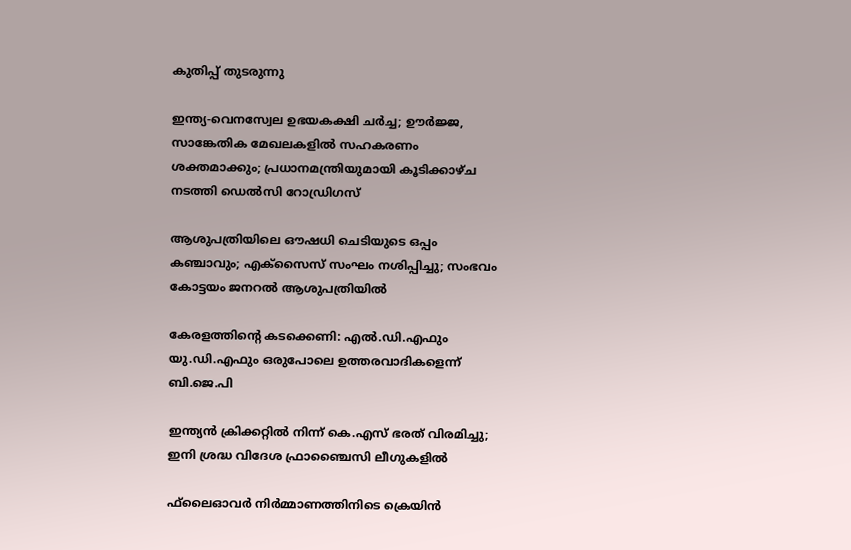കുതിപ്പ് തുടരുന്നു

ഇന്ത്യ-വെനസ്വേല ഉഭയകക്ഷി ചര്‍ച്ച; ഊര്‍ജ്ജ, സാങ്കേതിക മേഖലകളില്‍ സഹകരണം ശക്തമാക്കും; പ്രധാനമന്ത്രിയുമായി കൂടിക്കാഴ്ച നടത്തി ഡെല്‍സി റോഡ്രിഗസ്

ആശുപത്രിയിലെ ഔഷധി ചെടിയുടെ ഒപ്പം കഞ്ചാവും; എക്‌സൈസ് സംഘം നശിപ്പിച്ചു; സംഭവം കോട്ടയം ജനറല്‍ ആശുപത്രിയില്‍

കേരളത്തിന്റെ കടക്കെണി: എല്‍.ഡി.എഫും യു.ഡി.എഫും ഒരുപോലെ ഉത്തരവാദികളെന്ന് ബി.ജെ.പി

ഇന്ത്യന്‍ ക്രിക്കറ്റില്‍ നിന്ന് കെ.എസ് ഭരത് വിരമിച്ചു; ഇനി ശ്രദ്ധ വിദേശ ഫ്രാഞ്ചൈസി ലീഗുകളില്‍

ഫ്‌ലൈഓവര്‍ നിര്‍മ്മാണത്തിനിടെ ക്രെയിന്‍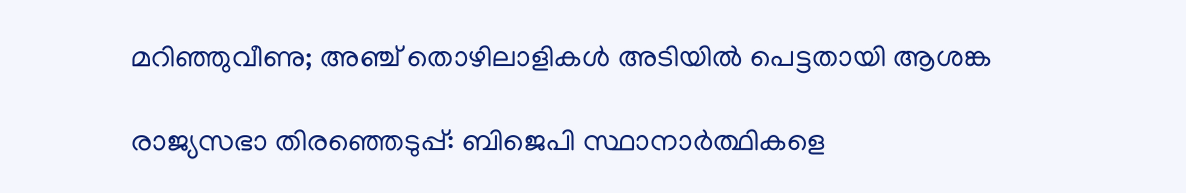മറിഞ്ഞുവീണു; അഞ്ച് തൊഴിലാളികള്‍ അടിയില്‍ പെട്ടതായി ആശങ്ക

രാജ്യസഭാ തിരഞ്ഞെടുപ്പ്: ബിജെപി സ്ഥാനാര്‍ത്ഥികളെ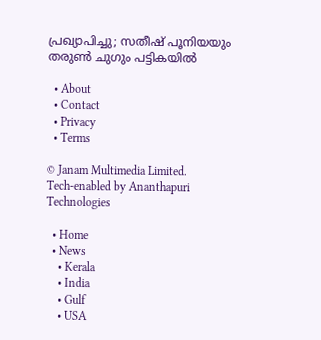പ്രഖ്യാപിച്ചു; സതീഷ് പൂനിയയും തരുണ്‍ ചുഗും പട്ടികയില്‍

  • About
  • Contact
  • Privacy
  • Terms

© Janam Multimedia Limited.
Tech-enabled by Ananthapuri Technologies

  • Home
  • News
    • Kerala
    • India
    • Gulf
    • USA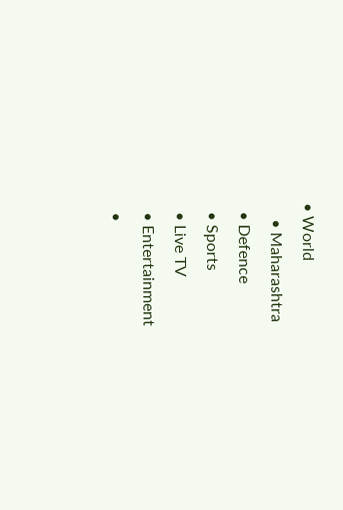• World
    • Maharashtra
  • Defence
  • Sports
  • Live TV
  • Entertainment
  •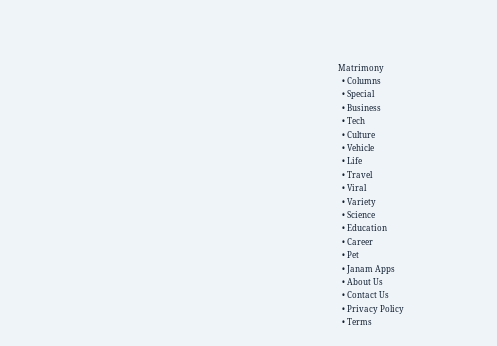Matrimony
  • Columns
  • Special
  • Business
  • Tech
  • Culture
  • Vehicle
  • Life
  • Travel
  • Viral
  • Variety
  • Science
  • Education
  • Career
  • Pet
  • Janam Apps
  • About Us
  • Contact Us
  • Privacy Policy
  • Terms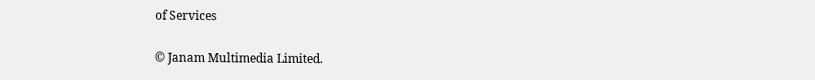of Services

© Janam Multimedia Limited.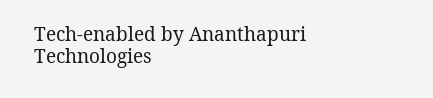Tech-enabled by Ananthapuri Technologies